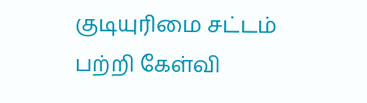குடியுரிமை சட்டம் பற்றி கேள்வி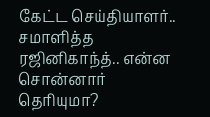கேட்ட செய்தியாளர்.. சமாளித்த ரஜினிகாந்த்.. என்ன சொன்னார் தெரியுமா?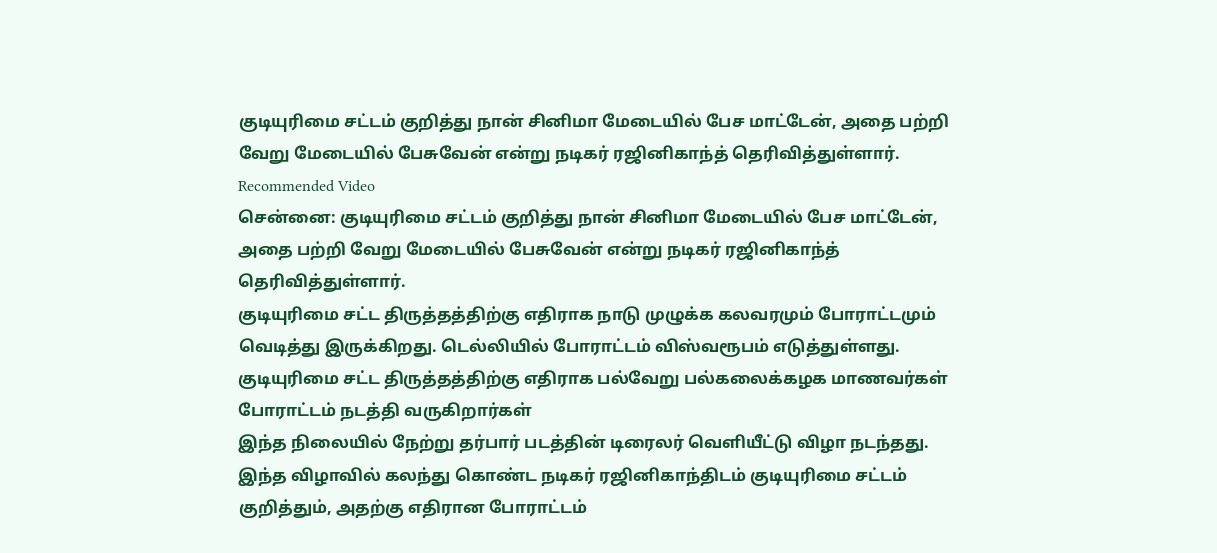குடியுரிமை சட்டம் குறித்து நான் சினிமா மேடையில் பேச மாட்டேன், அதை பற்றி வேறு மேடையில் பேசுவேன் என்று நடிகர் ரஜினிகாந்த் தெரிவித்துள்ளார்.
Recommended Video
சென்னை: குடியுரிமை சட்டம் குறித்து நான் சினிமா மேடையில் பேச மாட்டேன், அதை பற்றி வேறு மேடையில் பேசுவேன் என்று நடிகர் ரஜினிகாந்த் தெரிவித்துள்ளார்.
குடியுரிமை சட்ட திருத்தத்திற்கு எதிராக நாடு முழுக்க கலவரமும் போராட்டமும் வெடித்து இருக்கிறது. டெல்லியில் போராட்டம் விஸ்வரூபம் எடுத்துள்ளது. குடியுரிமை சட்ட திருத்தத்திற்கு எதிராக பல்வேறு பல்கலைக்கழக மாணவர்கள் போராட்டம் நடத்தி வருகிறார்கள்
இந்த நிலையில் நேற்று தர்பார் படத்தின் டிரைலர் வெளியீட்டு விழா நடந்தது. இந்த விழாவில் கலந்து கொண்ட நடிகர் ரஜினிகாந்திடம் குடியுரிமை சட்டம் குறித்தும், அதற்கு எதிரான போராட்டம்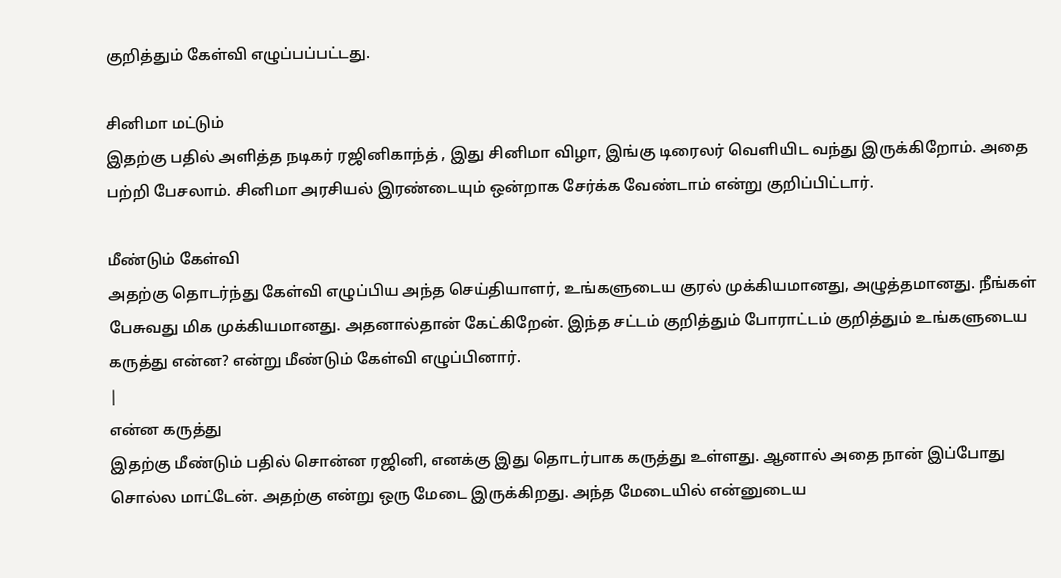குறித்தும் கேள்வி எழுப்பப்பட்டது.

சினிமா மட்டும்
இதற்கு பதில் அளித்த நடிகர் ரஜினிகாந்த் , இது சினிமா விழா, இங்கு டிரைலர் வெளியிட வந்து இருக்கிறோம். அதை பற்றி பேசலாம். சினிமா அரசியல் இரண்டையும் ஒன்றாக சேர்க்க வேண்டாம் என்று குறிப்பிட்டார்.

மீண்டும் கேள்வி
அதற்கு தொடர்ந்து கேள்வி எழுப்பிய அந்த செய்தியாளர், உங்களுடைய குரல் முக்கியமானது, அழுத்தமானது. நீங்கள் பேசுவது மிக முக்கியமானது. அதனால்தான் கேட்கிறேன். இந்த சட்டம் குறித்தும் போராட்டம் குறித்தும் உங்களுடைய கருத்து என்ன? என்று மீண்டும் கேள்வி எழுப்பினார்.
|
என்ன கருத்து
இதற்கு மீண்டும் பதில் சொன்ன ரஜினி, எனக்கு இது தொடர்பாக கருத்து உள்ளது. ஆனால் அதை நான் இப்போது சொல்ல மாட்டேன். அதற்கு என்று ஒரு மேடை இருக்கிறது. அந்த மேடையில் என்னுடைய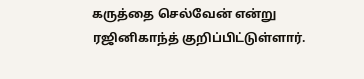கருத்தை செல்வேன் என்று ரஜினிகாந்த் குறிப்பிட்டுள்ளார்.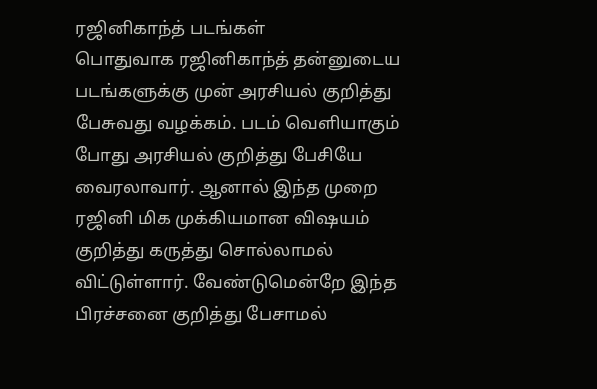ரஜினிகாந்த் படங்கள்
பொதுவாக ரஜினிகாந்த் தன்னுடைய படங்களுக்கு முன் அரசியல் குறித்து பேசுவது வழக்கம். படம் வெளியாகும் போது அரசியல் குறித்து பேசியே வைரலாவார். ஆனால் இந்த முறை ரஜினி மிக முக்கியமான விஷயம் குறித்து கருத்து சொல்லாமல் விட்டுள்ளார். வேண்டுமென்றே இந்த பிரச்சனை குறித்து பேசாமல்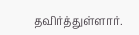தவிர்த்துள்ளார்.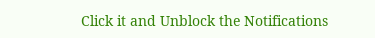Click it and Unblock the Notifications